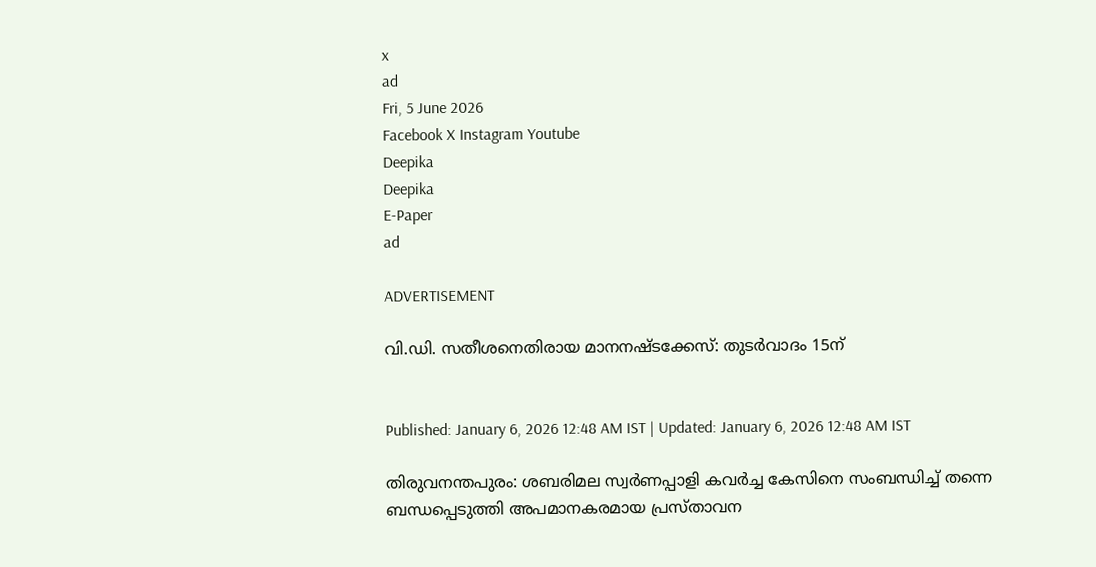x
ad
Fri, 5 June 2026
Facebook X Instagram Youtube
Deepika
Deepika
E-Paper
ad

ADVERTISEMENT

വി.ഡി. സതീശനെതിരായ മാനനഷ്ടക്കേസ്: തുടർവാദം 15ന്


Published: January 6, 2026 12:48 AM IST | Updated: January 6, 2026 12:48 AM IST

തിരുവനന്തപുരം: ശബരിമല സ്വർണപ്പാളി കവർച്ച കേസിനെ സംബന്ധിച്ച് തന്നെ ബന്ധപ്പെടുത്തി അപമാനകരമായ പ്രസ്താവന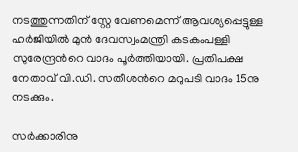നടത്തുന്നതിന് സ്റ്റേ വേണമെന്ന് ആവശ്യപ്പെട്ടുള്ള ഹർജിയിൽ മുൻ ദേവസ്വംമന്ത്രി കടകംപള്ളി സുരേന്ദ്രന്‍റെ വാദം പൂർത്തിയായി. പ്രതിപക്ഷ നേതാവ് വി.ഡി. സതീശന്‍റെ മറുപടി വാദം 15നു നടക്കും.

സർക്കാരിനു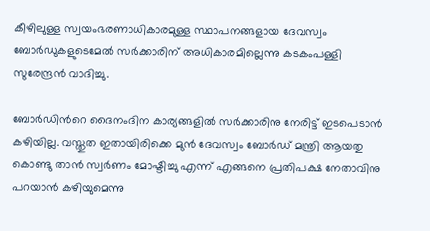കീഴിലുള്ള സ്വയംഭരണാധികാരമുള്ള സ്ഥാപനങ്ങളായ ദേവസ്വം ബോർഡുകളുടെമേൽ സർക്കാരിന് അധികാരമില്ലെന്നു കടകംപള്ളി സുരേന്ദ്രൻ വാദിച്ചു.

ബോർഡിന്‍റെ ദൈനംദിന കാര്യങ്ങളിൽ സർക്കാരിനു നേരിട്ട് ഇടപെടാൻ കഴിയില്ല. വസ്തുത ഇതായിരിക്കെ മുൻ ദേവസ്വം ബോർഡ് മന്ത്രി ആയതു കൊണ്ടു താൻ സ്വർണം മോഷ്ടിച്ചു എന്ന് എങ്ങനെ പ്രതിപക്ഷ നേതാവിനു പറയാൻ കഴിയുമെന്നു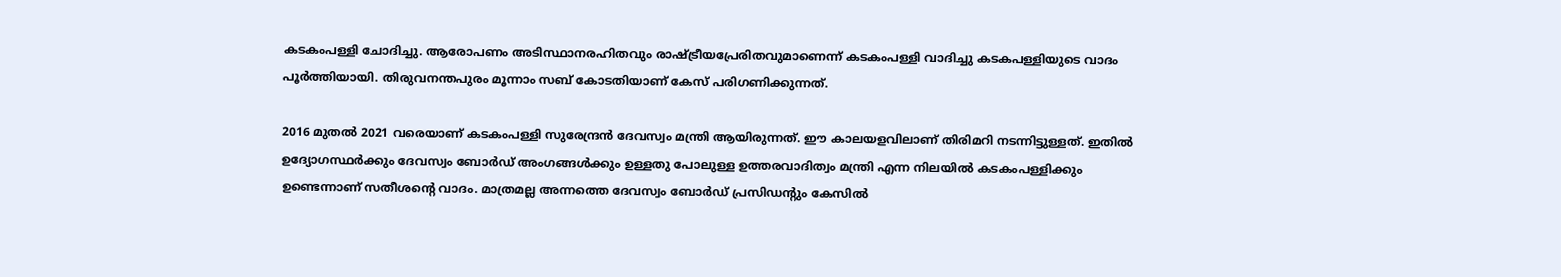കടകംപള്ളി ചോദിച്ചു. ആരോപണം അടിസ്ഥാനരഹിതവും രാഷ്ട്രീയപ്രേരിതവുമാണെന്ന് കടകംപള്ളി വാദിച്ചു കടകപള്ളിയുടെ വാദം പൂർത്തിയായി. തിരുവനന്തപുരം മൂന്നാം സബ് കോടതിയാണ് കേസ് പരിഗണിക്കുന്നത്.

2016 മുതൽ 2021 വരെയാണ് കടകംപള്ളി സുരേന്ദ്രൻ ദേവസ്വം മന്ത്രി ആയിരുന്നത്. ഈ കാലയളവിലാണ് തിരിമറി നടന്നിട്ടുള്ളത്. ഇതിൽ ഉദ്യോഗസ്ഥർക്കും ദേവസ്വം ബോർഡ് അംഗങ്ങൾക്കും ഉള്ളതു പോലുള്ള ഉത്തരവാദിത്വം മന്ത്രി എന്ന നിലയിൽ കടകംപള്ളിക്കും ഉണ്ടെന്നാണ് സതീശന്‍റെ വാദം. മാത്രമല്ല അന്നത്തെ ദേവസ്വം ബോർഡ് പ്രസിഡന്‍റും കേസിൽ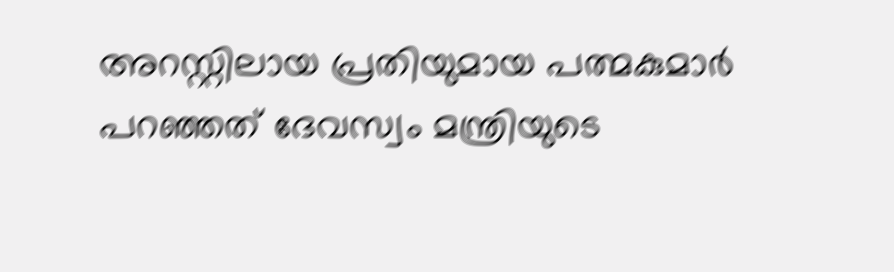അറസ്റ്റിലായ പ്രതിയുമായ പത്മകുമാർ പറഞ്ഞത് ദേവസ്വം മന്ത്രിയുടെ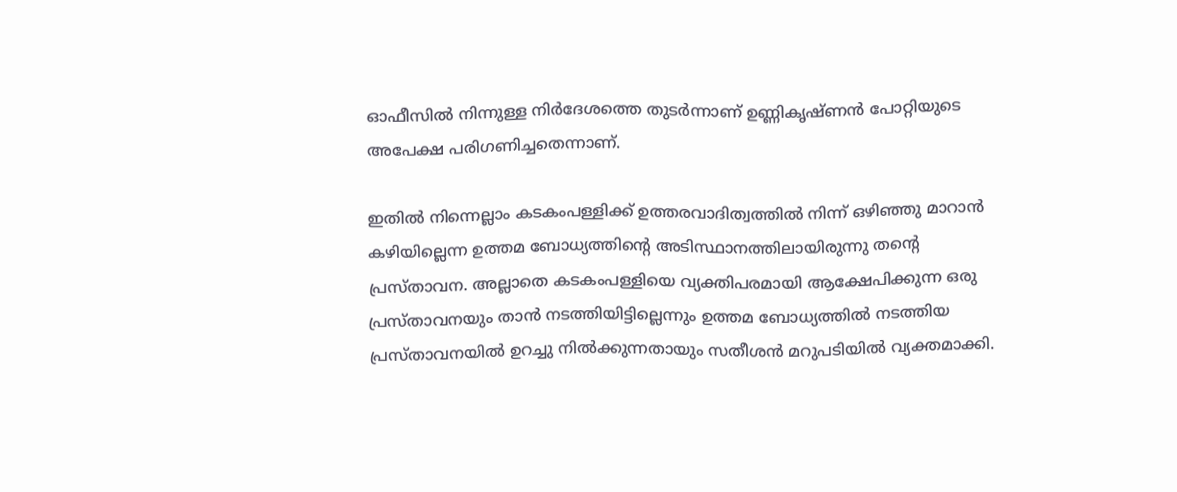ഓഫീസിൽ നിന്നുള്ള നിർദേശത്തെ തുടർന്നാണ് ഉണ്ണികൃഷ്ണൻ പോറ്റിയുടെ അപേക്ഷ പരിഗണിച്ചതെന്നാണ്.

ഇതിൽ നിന്നെല്ലാം കടകംപള്ളിക്ക് ഉത്തരവാദിത്വത്തിൽ നിന്ന് ഒഴിഞ്ഞു മാറാൻ കഴിയില്ലെന്ന ഉത്തമ ബോധ്യത്തിന്‍റെ അടിസ്ഥാനത്തിലായിരുന്നു തന്‍റെ പ്രസ്താവന. അല്ലാതെ കടകംപള്ളിയെ വ്യക്തിപരമായി ആക്ഷേപിക്കുന്ന ഒരു പ്രസ്താവനയും താൻ നടത്തിയിട്ടില്ലെന്നും ഉത്തമ ബോധ്യത്തിൽ നടത്തിയ പ്രസ്താവനയിൽ ഉറച്ചു നിൽക്കുന്നതായും സതീശൻ മറുപടിയിൽ വ്യക്തമാക്കി.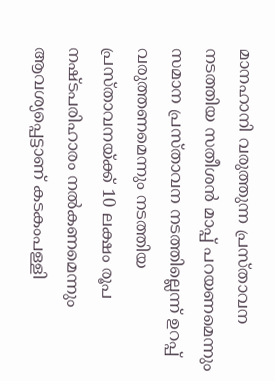മാനഹാനി വരുത്തുന്ന പ്രസ്താവന നടത്തിയ സതീശൻ മാപ്പ് പറയണമെന്നും സമാന പ്രസ്താവന നടത്തില്ലെന്ന് ഉറപ്പ് വരുത്തണമെന്നും നടത്തിയ പ്രസ്താവനയ്ക്ക് 10 ലക്ഷം രൂപ നഷ്ടപരിഹാരം നൽകണമെന്നും ആവശ്യപ്പെട്ടാണ് കടകംപള്ളി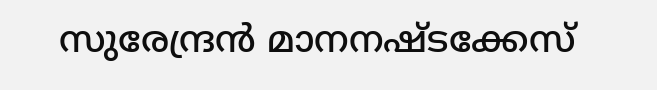സുരേന്ദ്രൻ മാനനഷ്ടക്കേസ്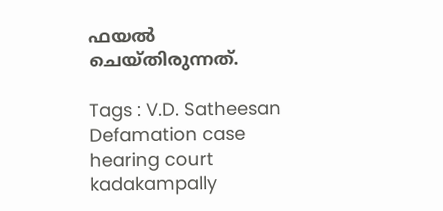ഫയൽ ചെയ്തിരുന്നത്.

Tags : V.D. Satheesan Defamation case hearing court kadakampally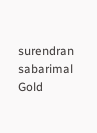surendran sabarimal Gold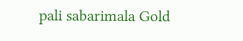pali sabarimala Gold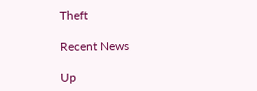Theft

Recent News

Up